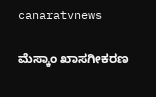canaratvnews

ಮೆಸ್ಕಾಂ ಖಾಸಗೀಕರಣ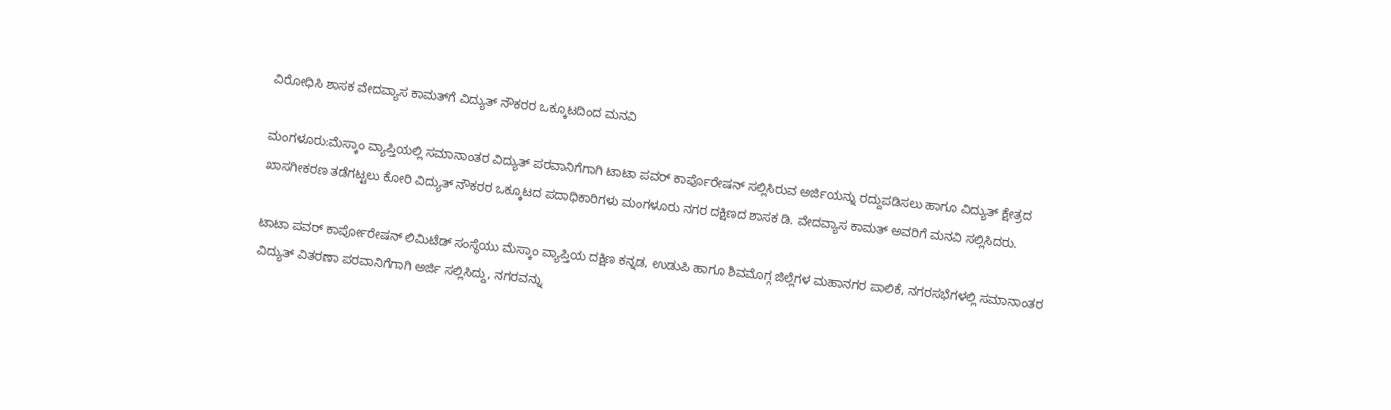ವಿರೋಧಿಸಿ ಶಾಸಕ ವೇದವ್ಯಾಸ ಕಾಮತ್‌ಗೆ ವಿದ್ಯುತ್ ನೌಕರರ ಒಕ್ಕೂಟದಿಂದ ಮನವಿ

ಮಂಗಳೂರು:ಮೆಸ್ಕಾಂ ವ್ಯಾಪ್ತಿಯಲ್ಲಿ ಸಮಾನಾಂತರ ವಿದ್ಯುತ್ ಪರವಾನಿಗೆಗಾಗಿ ಟಾಟಾ ಪವರ್ ಕಾರ್ಪೊರೇಷನ್ ಸಲ್ಲಿಸಿರುವ ಅರ್ಜಿಯನ್ನು ರದ್ದುಪಡಿಸಲು ಹಾಗೂ ವಿದ್ಯುತ್ ಕ್ಷೇತ್ರದ ಖಾಸಗೀಕರಣ ತಡೆಗಟ್ಟಲು ಕೋರಿ ವಿದ್ಯುತ್ ನೌಕರರ ಒಕ್ಕೂಟದ ಪದಾಧಿಕಾರಿಗಳು ಮಂಗಳೂರು ನಗರ ದಕ್ಷಿಣದ ಶಾಸಕ ಡಿ. ವೇದವ್ಯಾಸ ಕಾಮತ್ ಅವರಿಗೆ ಮನವಿ ಸಲ್ಲಿಸಿದರು.

ಟಾಟಾ ಪವರ್ ಕಾರ್ಪೋರೇಷನ್ ಲಿಮಿಟೆಡ್ ಸಂಸ್ಥೆಯು ಮೆಸ್ಕಾಂ ವ್ಯಾಪ್ತಿಯ ದಕ್ಷಿಣ ಕನ್ನಡ, ಉಡುಪಿ ಹಾಗೂ ಶಿವಮೊಗ್ಗ ಜಿಲ್ಲೆಗಳ ಮಹಾನಗರ ಪಾಲಿಕೆ, ನಗರಸಭೆಗಳಲ್ಲಿ ಸಮಾನಾಂತರ ವಿದ್ಯುತ್ ವಿತರಣಾ ಪರವಾನಿಗೆಗಾಗಿ ಅರ್ಜಿ ಸಲ್ಲಿಸಿದ್ದು, ನಗರವನ್ನು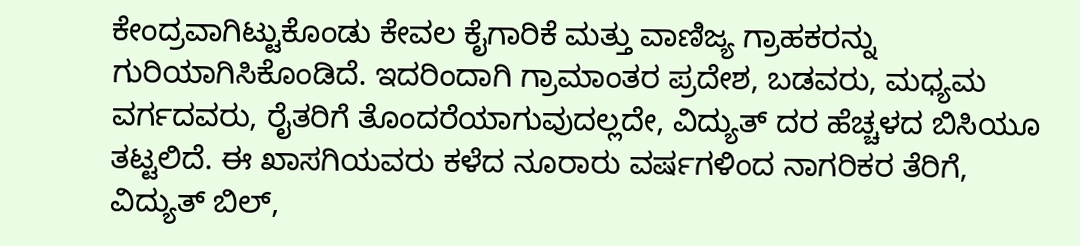ಕೇಂದ್ರವಾಗಿಟ್ಟುಕೊಂಡು ಕೇವಲ ಕೈಗಾರಿಕೆ ಮತ್ತು ವಾಣಿಜ್ಯ ಗ್ರಾಹಕರನ್ನು ಗುರಿಯಾಗಿಸಿಕೊಂಡಿದೆ. ಇದರಿಂದಾಗಿ ಗ್ರಾಮಾಂತರ ಪ್ರದೇಶ, ಬಡವರು, ಮಧ್ಯಮ ವರ್ಗದವರು, ರೈತರಿಗೆ ತೊಂದರೆಯಾಗುವುದಲ್ಲದೇ, ವಿದ್ಯುತ್ ದರ ಹೆಚ್ಚಳದ ಬಿಸಿಯೂ ತಟ್ಟಲಿದೆ. ಈ ಖಾಸಗಿಯವರು ಕಳೆದ ನೂರಾರು ವರ್ಷಗಳಿಂದ ನಾಗರಿಕರ ತೆರಿಗೆ, ವಿದ್ಯುತ್ ಬಿಲ್,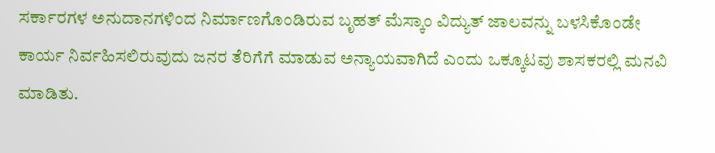ಸರ್ಕಾರಗಳ ಅನುದಾನಗಳಿಂದ ನಿರ್ಮಾಣಗೊಂಡಿರುವ ಬೃಹತ್ ಮೆಸ್ಕಾಂ ವಿದ್ಯುತ್ ಜಾಲವನ್ನು ಬಳಸಿಕೊಂಡೇ ಕಾರ್ಯ ನಿರ್ವಹಿಸಲಿರುವುದು ಜನರ ತೆರಿಗೆಗೆ ಮಾಡುವ ಅನ್ಯಾಯವಾಗಿದೆ ಎಂದು ಒಕ್ಕೂಟವು ಶಾಸಕರಲ್ಲಿ ಮನವಿ ಮಾಡಿತು.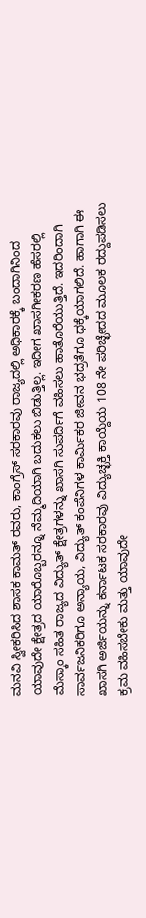ಮನವಿ ಸ್ವೀಕರಿಸಿದ ಶಾಸಕ ಕಾಮತ್ ರವರು, ಕಾಂಗ್ರೆಸ್ ಸರಕಾರವು ರಾಜ್ಯದಲ್ಲಿ ಅಧಿಕಾರಕ್ಕೆ ಬಂದಾಗಿನಿಂದ ಯಾವುದೇ ಕ್ಷೇತ್ರದ ಯಾರೊಬ್ಬರನ್ನೂ ನೆಮ್ಮದಿಯಾಗಿ ಬದುಕಲು ಬಿಡುತ್ತಿಲ್ಲ. ಇದೀಗ ಖಾಸಗೀಕರಣ ಹೆಸರಲ್ಲಿ ಮೆಸ್ಕಾಂ ಸಹಿತ ರಾಜ್ಯದ ವಿದ್ಯುತ್ ಕ್ಷೇತ್ರಗಳನ್ನು ಖಾಸಗಿ ಸುಪರ್ದಿಗೆ ವಹಿಸಲು ಹಾತೊರೆಯುತ್ತಿದೆ. ಇದರಿಂದಾಗಿ ಸಾರ್ವಜನಿಕರಿಗೂ ಅನ್ಯಾಯ, ವಿದ್ಯುತ್ ಕಂಪೆನಿಗಳ ಕಾರ್ಮಿಕರ ಜೀವನ ಭದ್ರತೆಗೂ ಧಕ್ಕೆಯಾಗಲಿದೆ. ಹಾಗಾಗಿ ಈ ಖಾಸಗಿ ಅರ್ಜಿಯನ್ನು ಕರ್ನಾಟಕ ಸರಕಾರವು ವಿದ್ಯುಚ್ಛಕ್ತಿ ಕಾಯ್ದೆಯ 108 ನೇ ಪರಿಚ್ಛೇದದ ಮೂಲಕ ರದ್ದುಪಡಿಸಲು ಕ್ರಮ ವಹಿಸಬೇಕು ಮತ್ತು ಯಾವುದೇ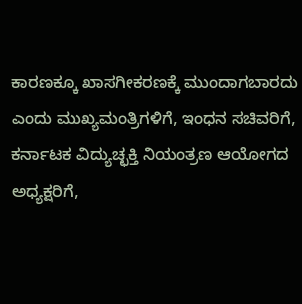ಕಾರಣಕ್ಕೂ ಖಾಸಗೀಕರಣಕ್ಕೆ ಮುಂದಾಗಬಾರದು ಎಂದು ಮುಖ್ಯಮಂತ್ರಿಗಳಿಗೆ, ಇಂಧನ ಸಚಿವರಿಗೆ, ಕರ್ನಾಟಕ ವಿದ್ಯುಚ್ಛಕ್ತಿ ನಿಯಂತ್ರಣ ಆಯೋಗದ ಅಧ್ಯಕ್ಷರಿಗೆ,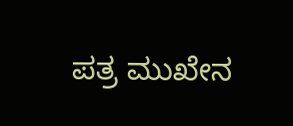ಪತ್ರ ಮುಖೇನ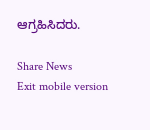ಆಗ್ರಹಿಸಿದರು.

Share News
Exit mobile version